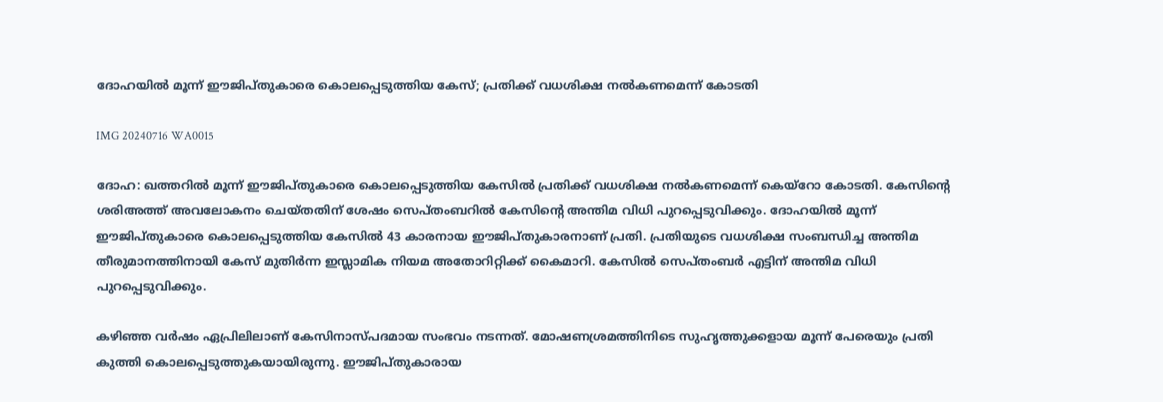ദോഹയില്‍ മൂന്ന് ഈജിപ്തുകാരെ കൊലപ്പെടുത്തിയ കേസ്; പ്രതിക്ക് വധശിക്ഷ നല്‍കണമെന്ന് കോടതി

IMG 20240716 WA0015

ദോഹ: ഖത്തറില്‍ മൂന്ന് ഈജിപ്തുകാരെ കൊലപ്പെടുത്തിയ കേസില്‍ പ്രതിക്ക് വധശിക്ഷ നല്‍കണമെന്ന് കെയ്‌റോ കോടതി. കേസിന്റെ ശരിഅത്ത് അവലോകനം ചെയ്തതിന് ശേഷം സെപ്തംബറില്‍ കേസിന്റെ അന്തിമ വിധി പുറപ്പെടുവിക്കും. ദോഹയില്‍ മൂന്ന് ഈജിപ്തുകാരെ കൊലപ്പെടുത്തിയ കേസില്‍ 43 കാരനായ ഈജിപ്തുകാരനാണ് പ്രതി. പ്രതിയുടെ വധശിക്ഷ സംബന്ധിച്ച അന്തിമ തീരുമാനത്തിനായി കേസ് മുതിര്‍ന്ന ഇസ്ലാമിക നിയമ അതോറിറ്റിക്ക് കൈമാറി. കേസില്‍ സെപ്തംബര്‍ എട്ടിന് അന്തിമ വിധി പുറപ്പെടുവിക്കും.

കഴിഞ്ഞ വര്‍ഷം ഏപ്രിലിലാണ് കേസിനാസ്പദമായ സംഭവം നടന്നത്. മോഷണശ്രമത്തിനിടെ സുഹൃത്തുക്കളായ മൂന്ന് പേരെയും പ്രതി കുത്തി കൊലപ്പെടുത്തുകയായിരുന്നു. ഈജിപ്തുകാരായ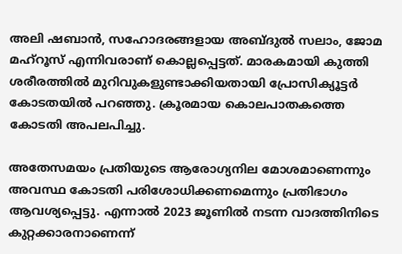അലി ഷബാന്‍, സഹോദരങ്ങളായ അബ്ദുല്‍ സലാം, ജോമ മഹ്‌റൂസ് എന്നിവരാണ് കൊല്ലപ്പെട്ടത്. മാരകമായി കുത്തി ശരീരത്തില്‍ മുറിവുകളുണ്ടാക്കിയതായി പ്രോസിക്യൂട്ടര്‍ കോടതയില്‍ പറഞ്ഞു. ക്രൂരമായ കൊലപാതകത്തെ കോടതി അപലപിച്ചു.

അതേസമയം പ്രതിയുടെ ആരോഗ്യനില മോശമാണെന്നും അവസ്ഥ കോടതി പരിശോധിക്കണമെന്നും പ്രതിഭാഗം ആവശ്യപ്പെട്ടു. എന്നാല്‍ 2023 ജൂണില്‍ നടന്ന വാദത്തിനിടെ കുറ്റക്കാരനാണെന്ന്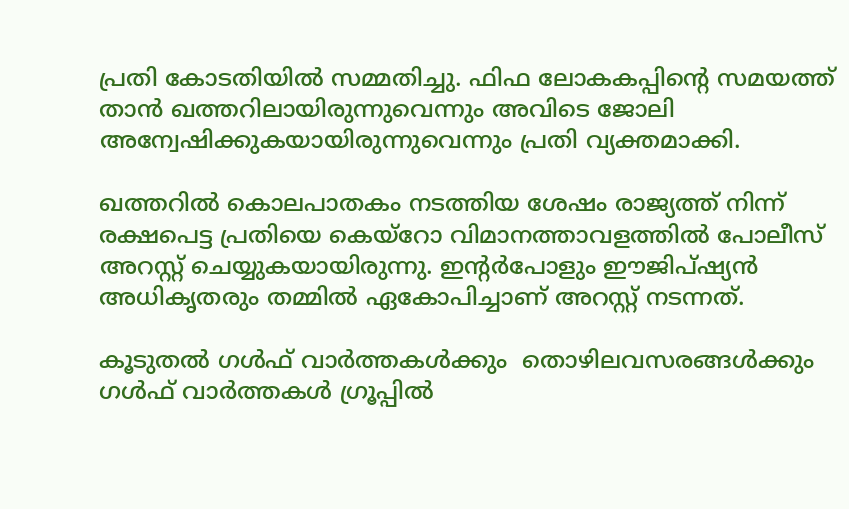പ്രതി കോടതിയില്‍ സമ്മതിച്ചു. ഫിഫ ലോകകപ്പിന്റെ സമയത്ത് താന്‍ ഖത്തറിലായിരുന്നുവെന്നും അവിടെ ജോലി അന്വേഷിക്കുകയായിരുന്നുവെന്നും പ്രതി വ്യക്തമാക്കി.

ഖത്തറില്‍ കൊലപാതകം നടത്തിയ ശേഷം രാജ്യത്ത് നിന്ന് രക്ഷപെട്ട പ്രതിയെ കെയ്‌റോ വിമാനത്താവളത്തില്‍ പോലീസ് അറസ്റ്റ് ചെയ്യുകയായിരുന്നു. ഇന്റര്‍പോളും ഈജിപ്ഷ്യന്‍ അധികൃതരും തമ്മില്‍ ഏകോപിച്ചാണ് അറസ്റ്റ് നടന്നത്‌.

കൂടുതൽ ഗൾഫ് വാർത്തകൾക്കും  തൊഴിലവസരങ്ങൾക്കും ഗൾഫ് വാർത്തകൾ ഗ്രൂപ്പിൽ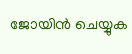ജോയിൻ ചെയ്യുക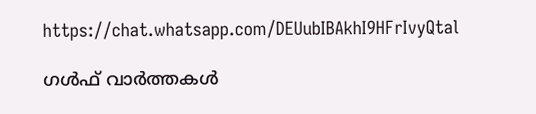https://chat.whatsapp.com/DEUubIBAkhI9HFrIvyQtal

ഗൾഫ് വാർത്തകൾ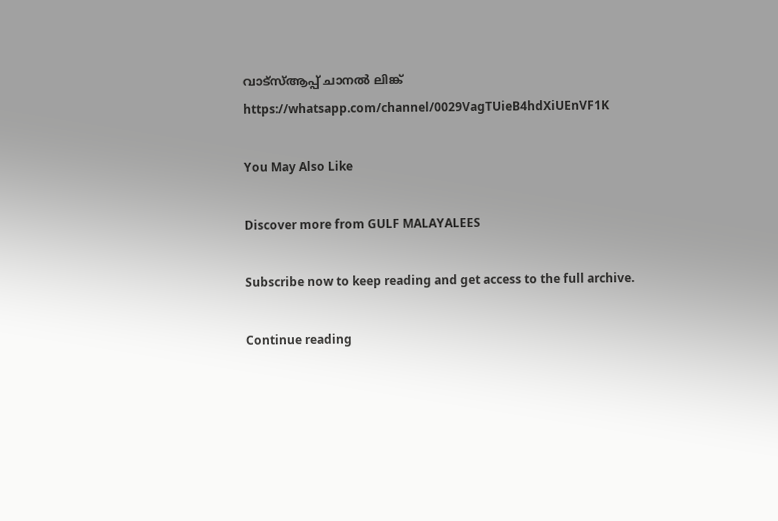വാട്സ്ആപ്പ് ചാനൽ ലിങ്ക് https://whatsapp.com/channel/0029VagTUieB4hdXiUEnVF1K

You May Also Like

Discover more from GULF MALAYALEES

Subscribe now to keep reading and get access to the full archive.

Continue reading